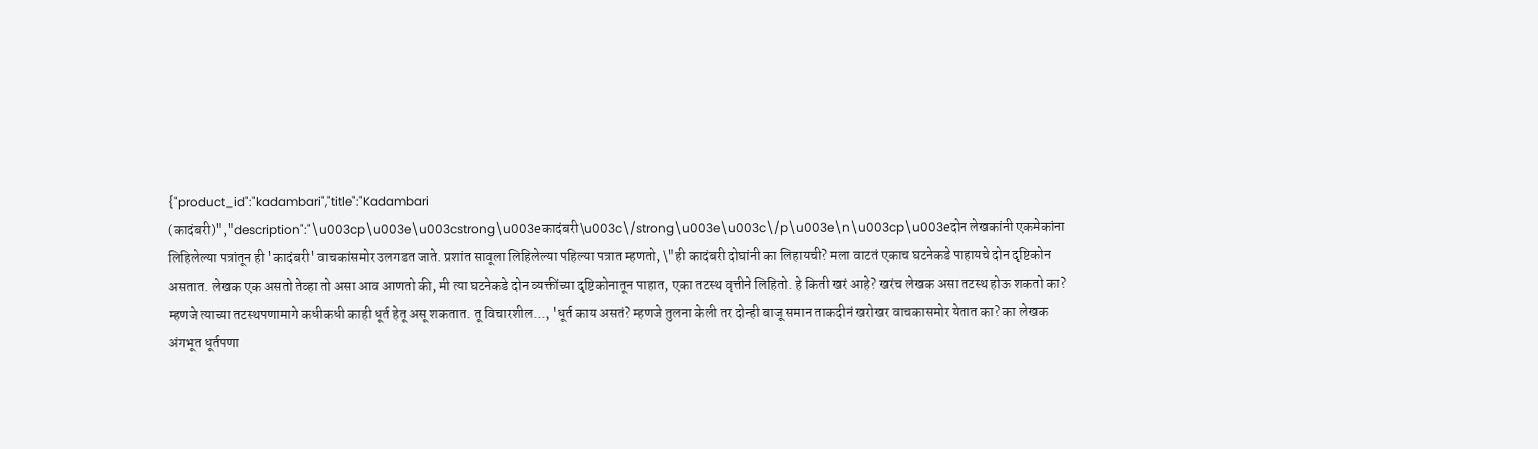{"product_id":"kadambari","title":"Kadambari (कादंबरी)","description":"\u003cp\u003e\u003cstrong\u003eकादंबरी\u003c\/strong\u003e\u003c\/p\u003e\n\u003cp\u003eदोन लेखकांनी एकमेकांना लिहिलेल्या पत्रांतून ही 'कादंबरी' वाचकांसमोर उलगडत जाते. प्रशांत सावूला लिहिलेल्या पहिल्या पत्रात म्हणतो, \"ही कादंबरी दोघांनी का लिहायची? मला वाटतं एकाच घटनेकडे पाहायचे दोन दृष्टिकोन असतात. लेखक एक असतो तेव्हा तो असा आव आणतो की, मी त्या घटनेकडे दोन व्यक्तींच्या दृष्टिकोनातून पाहात, एका तटस्थ वृत्तीने लिहितो. हे किती खरं आहे? खरंच लेखक असा तटस्थ होऊ शकतो का? म्हणजे त्याच्या तटस्थपणामागे कधीकधी काही धूर्त हेतू असू शकतात. तू विचारशील..., 'धूर्त काय असतं? म्हणजे तुलना केली तर दोन्ही बाजू समान ताकदीनं खरोखर वाचकासमोर येतात का? का लेखक अंगभूत धूर्तपणा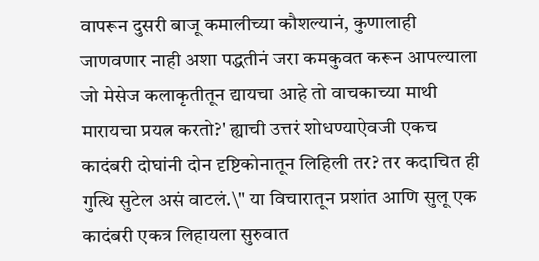वापरून दुसरी बाजू कमालीच्या कौशल्यानं, कुणालाही जाणवणार नाही अशा पद्धतीनं जरा कमकुवत करून आपल्याला जो मेसेज कलाकृतीतून द्यायचा आहे तो वाचकाच्या माथी मारायचा प्रयत्न करतो?' ह्याची उत्तरं शोधण्याऐवजी एकच कादंबरी दोघांनी दोन दृष्टिकोनातून लिहिली तर? तर कदाचित ही गुत्थि सुटेल असं वाटलं.\" या विचारातून प्रशांत आणि सुलू एक कादंबरी एकत्र लिहायला सुरुवात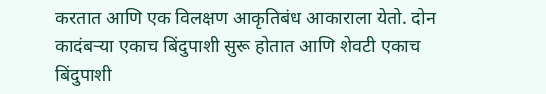करतात आणि एक विलक्षण आकृतिबंध आकाराला येतो. दोन कादंबऱ्या एकाच बिंदुपाशी सुरू होतात आणि शेवटी एकाच बिंदुपाशी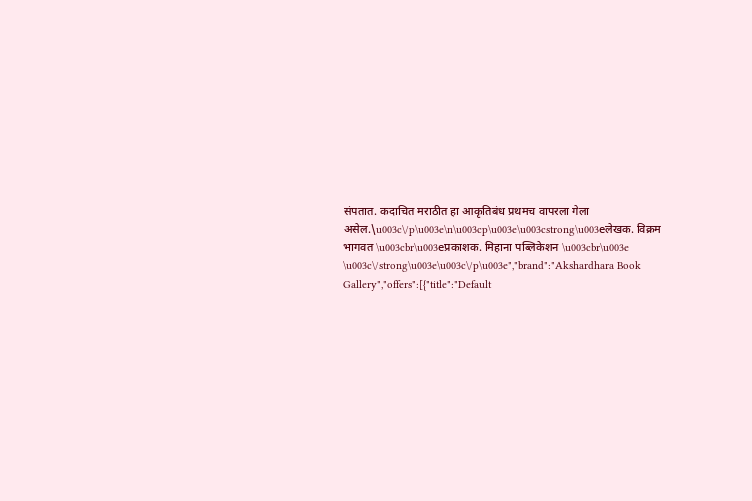संपतात. कदाचित मराठीत हा आकृतिबंध प्रथमच वापरला गेला असेल.\u003c\/p\u003e\n\u003cp\u003e\u003cstrong\u003eलेखक. विक्रम भागवत \u003cbr\u003eप्रकाशक. मिहाना पब्लिकेशन \u003cbr\u003e  \u003c\/strong\u003e\u003c\/p\u003e","brand":"Akshardhara Book Gallery","offers":[{"title":"Default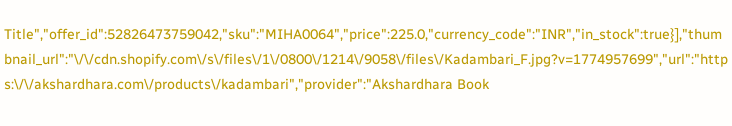Title","offer_id":52826473759042,"sku":"MIHA0064","price":225.0,"currency_code":"INR","in_stock":true}],"thumbnail_url":"\/\/cdn.shopify.com\/s\/files\/1\/0800\/1214\/9058\/files\/Kadambari_F.jpg?v=1774957699","url":"https:\/\/akshardhara.com\/products\/kadambari","provider":"Akshardhara Book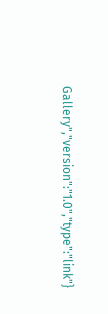Gallery","version":"1.0","type":"link"}